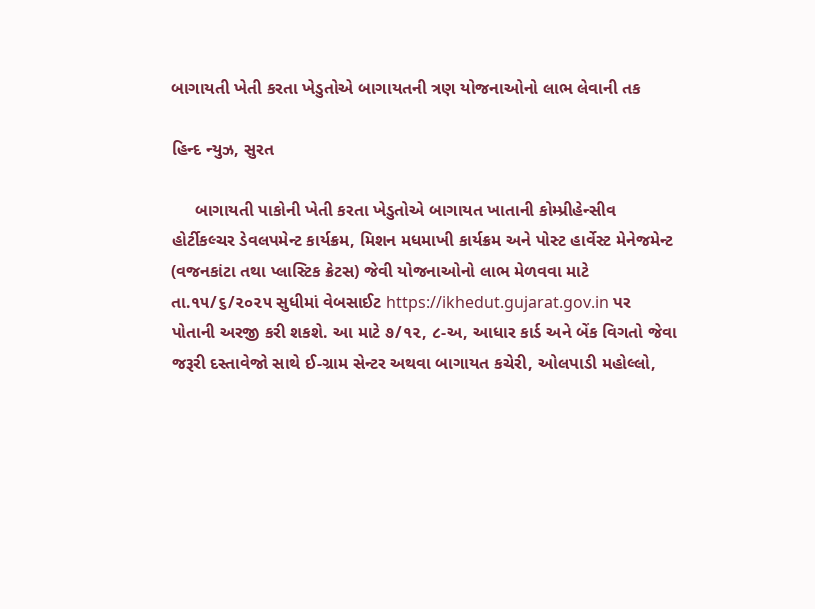બાગાયતી ખેતી કરતા ખેડુતોએ બાગાયતની ત્રણ યોજનાઓનો લાભ લેવાની તક

હિન્દ ન્યુઝ, સુરત

     બાગાયતી પાકોની ખેતી કરતા ખેડુતોએ બાગાયત ખાતાની કોમ્પ્રીહેન્સીવ હોર્ટીકલ્ચર ડેવલપમેન્ટ કાર્યક્રમ, મિશન મધમાખી કાર્યક્રમ અને પોસ્ટ હાર્વેસ્ટ મેનેજમેન્ટ (વજનકાંટા તથા પ્લાસ્ટિક ક્રેટસ) જેવી યોજનાઓનો લાભ મેળવવા માટે તા.૧૫/૬/૨૦૨૫ સુધીમાં વેબસાઈટ https://ikhedut.gujarat.gov.in પર પોતાની અરજી કરી શકશે. આ માટે ૭/૧૨, ૮-અ, આધાર કાર્ડ અને બેંક વિગતો જેવા જરૂરી દસ્તાવેજો સાથે ઈ-ગ્રામ સેન્ટર અથવા બાગાયત કચેરી, ઓલપાડી મહોલ્લો,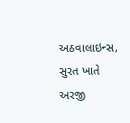અઠવાલાઇન્સ, સુરત ખાતે અરજી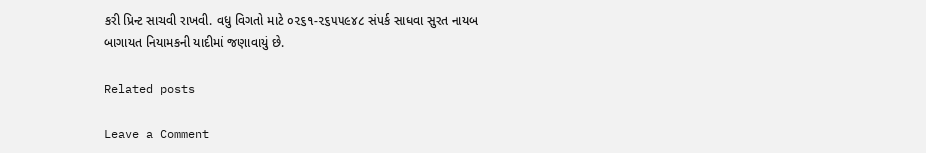કરી પ્રિન્ટ સાચવી રાખવી. વધુ વિગતો માટે ૦૨૬૧-૨૬૫૫૯૪૮ સંપર્ક સાધવા સુરત નાયબ બાગાયત નિયામકની યાદીમાં જણાવાયું છે.

Related posts

Leave a Comment